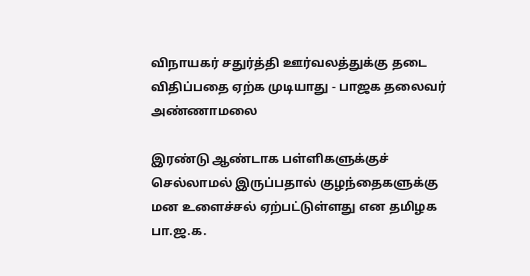விநாயகர் சதுர்த்தி ஊர்வலத்துக்கு தடை விதிப்பதை ஏற்க முடியாது - பாஜக தலைவர் அண்ணாமலை

இரண்டு ஆண்டாக பள்ளிகளுக்குச் செல்லாமல் இருப்பதால் குழந்தைகளுக்கு மன உளைச்சல் ஏற்பட்டுள்ளது என தமிழக பா.ஜ.க.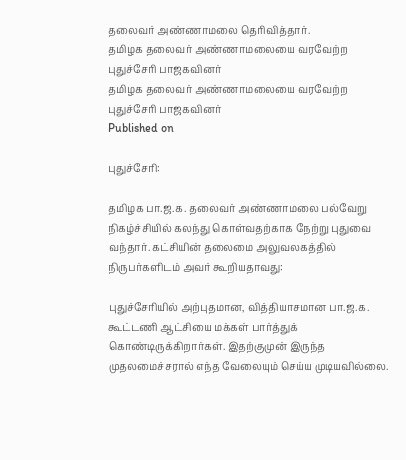தலைவர் அண்ணாமலை தெரிவித்தார்.
தமிழக தலைவர் அண்ணாமலையை வரவேற்ற புதுச்சேரி பாஜகவினர்
தமிழக தலைவர் அண்ணாமலையை வரவேற்ற புதுச்சேரி பாஜகவினர்
Published on

புதுச்சேரி:

தமிழக பா.ஜ.க. தலைவர் அண்ணாமலை பல்வேறு நிகழ்ச்சியில் கலந்து கொள்வதற்காக நேற்று புதுவை வந்தார். கட்சியின் தலைமை அலுவலகத்தில் நிருபர்களிடம் அவர் கூறியதாவது:

புதுச்சேரியில் அற்புதமான, வித்தியாசமான பா.ஜ.க. கூட்டணி ஆட்சியை மக்கள் பார்த்துக் கொண்டிருக்கிறார்கள். இதற்குமுன் இருந்த முதலமைச்சரால் எந்த வேலையும் செய்ய முடியவில்லை.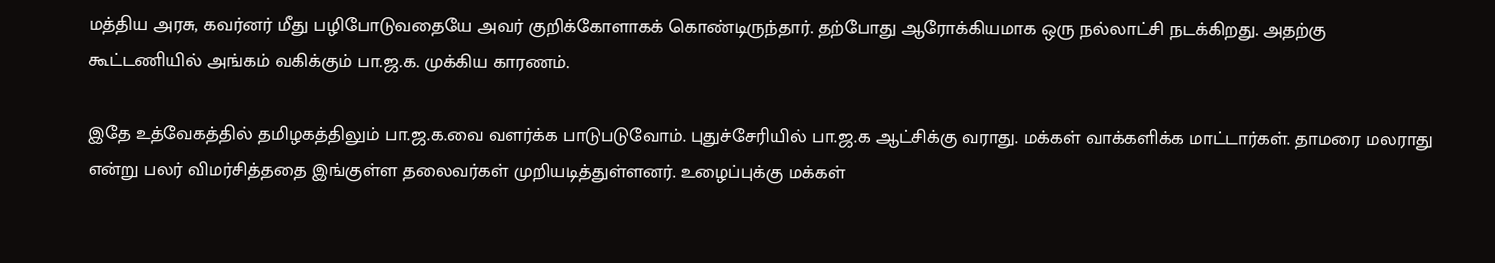மத்திய அரசு, கவர்னர் மீது பழிபோடுவதையே அவர் குறிக்கோளாகக் கொண்டிருந்தார். தற்போது ஆரோக்கியமாக ஒரு நல்லாட்சி நடக்கிறது. அதற்கு கூட்டணியில் அங்கம் வகிக்கும் பா.ஜ.க. முக்கிய காரணம்.

இதே உத்வேகத்தில் தமிழகத்திலும் பா.ஜ.க.வை வளர்க்க பாடுபடுவோம். புதுச்சேரியில் பா.ஜ.க ஆட்சிக்கு வராது. மக்கள் வாக்களிக்க மாட்டார்கள். தாமரை மலராது என்று பலர் விமர்சித்ததை இங்குள்ள தலைவர்கள் முறியடித்துள்ளனர். உழைப்புக்கு மக்கள்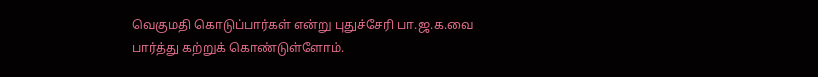வெகுமதி கொடுப்பார்கள் என்று புதுச்சேரி பா.ஜ.க.வை பார்த்து கற்றுக் கொண்டுள்ளோம்.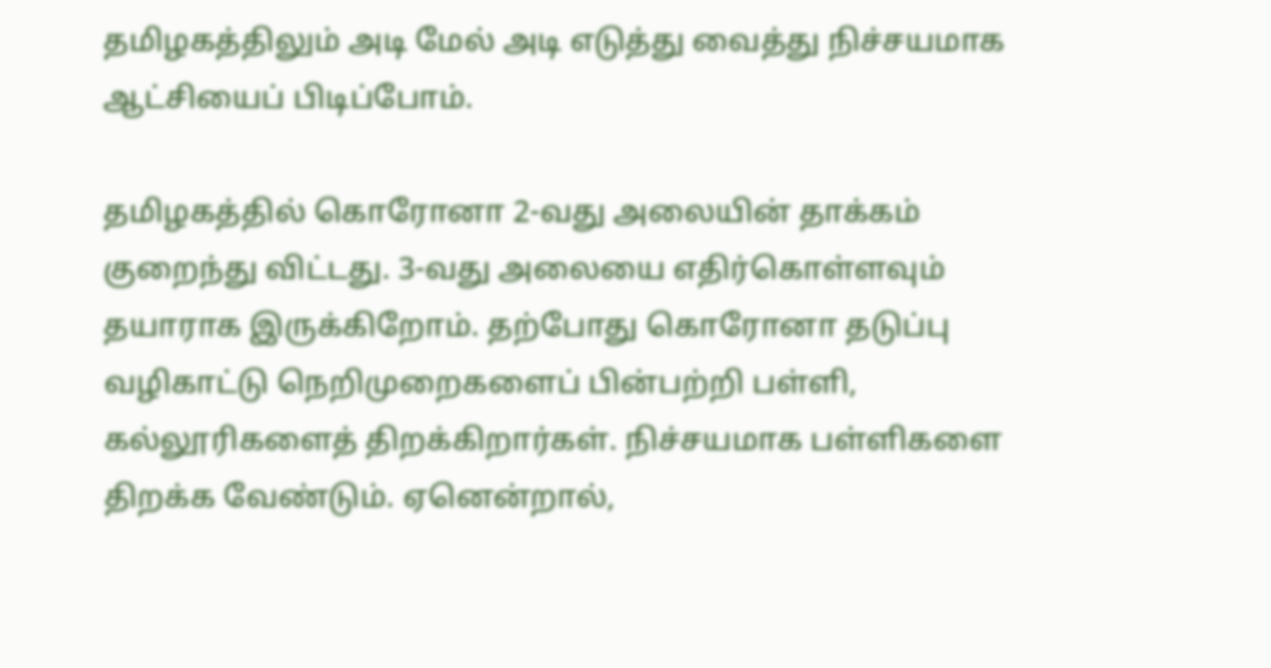தமிழகத்திலும் அடி மேல் அடி எடுத்து வைத்து நிச்சயமாக ஆட்சியைப் பிடிப்போம்.

தமிழகத்தில் கொரோனா 2-வது அலையின் தாக்கம் குறைந்து விட்டது. 3-வது அலையை எதிர்கொள்ளவும் தயாராக இருக்கிறோம். தற்போது கொரோனா தடுப்பு வழிகாட்டு நெறிமுறைகளைப் பின்பற்றி பள்ளி, கல்லூரிகளைத் திறக்கிறார்கள். நிச்சயமாக பள்ளிகளை திறக்க வேண்டும். ஏனென்றால்,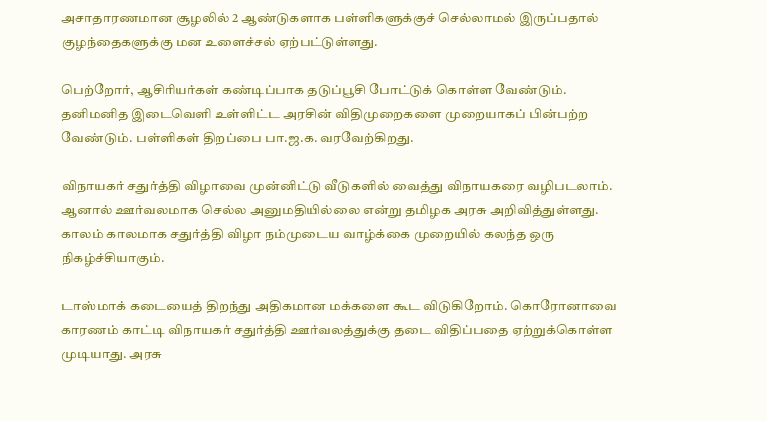அசாதாரணமான சூழலில் 2 ஆண்டுகளாக பள்ளிகளுக்குச் செல்லாமல் இருப்பதால் குழந்தைகளுக்கு மன உளைச்சல் ஏற்பட்டுள்ளது.

பெற்றோர், ஆசிரியர்கள் கண்டிப்பாக தடுப்பூசி போட்டுக் கொள்ள வேண்டும். தனிமனித இடைவெளி உள்ளிட்ட அரசின் விதிமுறைகளை முறையாகப் பின்பற்ற வேண்டும். பள்ளிகள் திறப்பை பா.ஜ.க. வரவேற்கிறது.

விநாயகர் சதுர்த்தி விழாவை முன்னிட்டு வீடுகளில் வைத்து விநாயகரை வழிபடலாம். ஆனால் ஊர்வலமாக செல்ல அனுமதியில்லை என்று தமிழக அரசு அறிவித்துள்ளது. காலம் காலமாக சதுர்த்தி விழா நம்முடைய வாழ்க்கை முறையில் கலந்த ஒரு நிகழ்ச்சியாகும்.

டாஸ்மாக் கடையைத் திறந்து அதிகமான மக்களை கூட விடுகிறோம். கொரோனாவை காரணம் காட்டி விநாயகர் சதுர்த்தி ஊர்வலத்துக்கு தடை விதிப்பதை ஏற்றுக்கொள்ள முடியாது. அரசு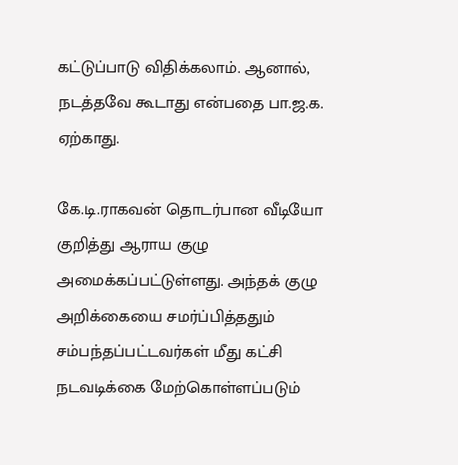கட்டுப்பாடு விதிக்கலாம். ஆனால், நடத்தவே கூடாது என்பதை பா.ஜ.க. ஏற்காது.

கே.டி.ராகவன் தொடர்பான வீடியோ குறித்து ஆராய குழு அமைக்கப்பட்டுள்ளது. அந்தக் குழு அறிக்கையை சமர்ப்பித்ததும் சம்பந்தப்பட்டவர்கள் மீது கட்சி நடவடிக்கை மேற்கொள்ளப்படும்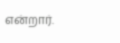என்றார்.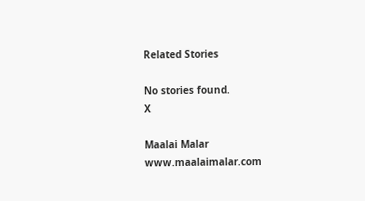Related Stories

No stories found.
X

Maalai Malar
www.maalaimalar.com